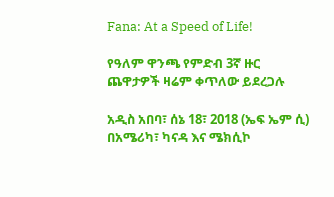Fana: At a Speed of Life!

የዓለም ዋንጫ የምድብ 3ኛ ዙር ጨዋታዎች ዛሬም ቀጥለው ይደረጋሉ

አዲስ አበባ፣ ሰኔ 18፣ 2018 (ኤፍ ኤም ሲ) በአሜሪካ፣ ካናዳ እና ሜክሲኮ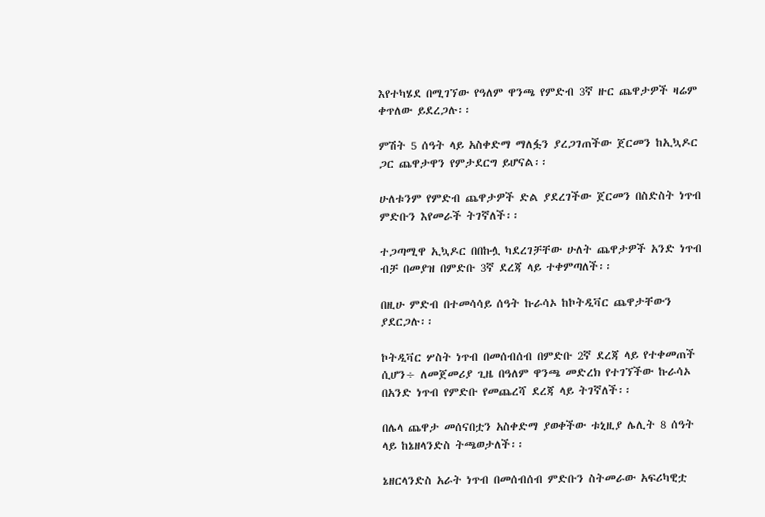እየተካሄደ በሚገኘው የዓለም ዋንጫ የምድብ 3ኛ ዙር ጨዋታዎች ዛሬም ቀጥለው ይደረጋሉ፡፡

ምሽት 5 ሰዓት ላይ አስቀድማ ማለፏን ያረጋገጠችው ጀርመን ከኢኳዶር ጋር ጨዋታዋን የምታደርግ ይሆናል፡፡

ሁለቱንም የምድብ ጨዋታዎች ድል ያደረገችው ጀርመን በስድስት ነጥብ ምድቡን እየመራች ትገኛለች፡፡

ተጋጣሚዋ ኢኳዶር በበኩሏ ካደረገቻቸው ሁለት ጨዋታዎች አንድ ነጥብ ብቻ በመያዝ በምድቡ 3ኛ ደረጃ ላይ ተቀምጣለች፡፡

በዚሁ ምድብ በተመሳሳይ ሰዓት ኩራሳኦ ከኮትዲቫር ጨዋታቸውን ያደርጋሉ፡፡

ኮትዲቫር ሦስት ነጥብ በመሰብሰብ በምድቡ 2ኛ ደረጃ ላይ የተቀመጠች ሲሆን÷ ለመጀመሪያ ጊዜ በዓለም ዋንጫ መድረክ የተገኘችው ኩራሳኦ በአንድ ነጥብ የምድቡ የመጨረሻ ደረጃ ላይ ትገኛለች፡፡

በሌላ ጨዋታ መሰናበቷን አስቀድማ ያወቀችው ቱኒዚያ ሌሊት 8 ሰዓት ላይ ከኔዘላንድስ ትጫወታለች፡፡

ኔዘርላንድስ አራት ነጥብ በመሰብሰብ ምድቡን ስትመራው አፍሪካዊቷ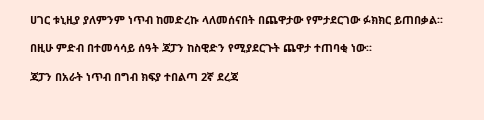ሀገር ቱኒዚያ ያለምንም ነጥብ ከመድረኩ ላለመሰናበት በጨዋታው የምታደርገው ፉክክር ይጠበቃል፡፡

በዚሁ ምድብ በተመሳሳይ ሰዓት ጃፓን ከስዊድን የሚያደርጉት ጨዋታ ተጠባቂ ነው፡፡

ጃፓን በአራት ነጥብ በግብ ክፍያ ተበልጣ 2ኛ ደረጃ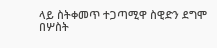ላይ ስትቀመጥ ተጋጣሚዋ ስዊድን ደግሞ በሦስት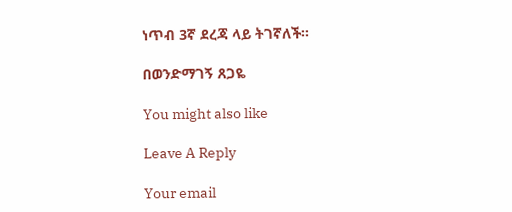ነጥብ 3ኛ ደረጃ ላይ ትገኛለች፡፡

በወንድማገኝ ጸጋዬ

You might also like

Leave A Reply

Your email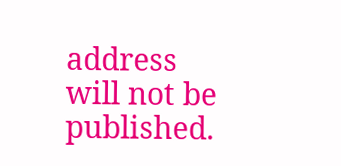address will not be published.